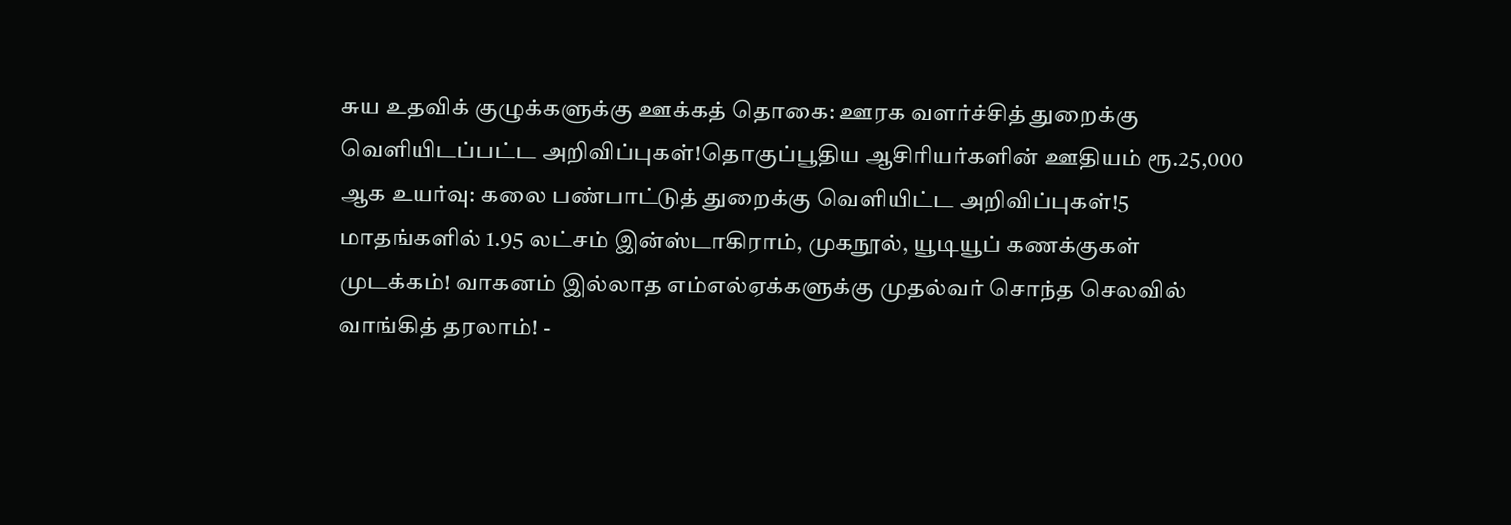சுய உதவிக் குழுக்களுக்கு ஊக்கத் தொகை: ஊரக வளர்ச்சித் துறைக்கு வெளியிடப்பட்ட அறிவிப்புகள்!தொகுப்பூதிய ஆசிரியர்களின் ஊதியம் ரூ.25,000 ஆக உயர்வு: கலை பண்பாட்டுத் துறைக்கு வெளியிட்ட அறிவிப்புகள்!5 மாதங்களில் 1.95 லட்சம் இன்ஸ்டாகிராம், முகநூல், யூடியூப் கணக்குகள் முடக்கம்! வாகனம் இல்லாத எம்எல்ஏக்களுக்கு முதல்வர் சொந்த செலவில் வாங்கித் தரலாம்! -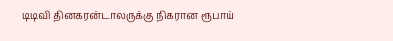டிடிவி தினகரன்டாலருக்கு நிகரான ரூபாய்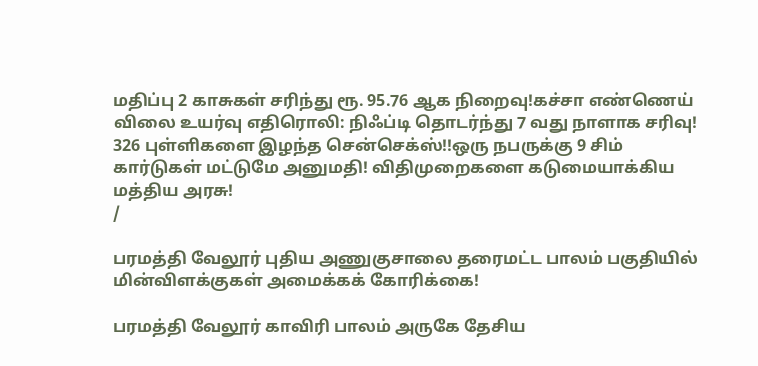மதிப்பு 2 காசுகள் சரிந்து ரூ. 95.76 ஆக நிறைவு!கச்சா எண்ணெய் விலை உயர்வு எதிரொலி: நிஃப்டி தொடர்ந்து 7 வது நாளாக சரிவு! 326 புள்ளிகளை இழந்த சென்செக்ஸ்!!ஒரு நபருக்கு 9 சிம் கார்டுகள் மட்டுமே அனுமதி! விதிமுறைகளை கடுமையாக்கிய மத்திய அரசு!
/

பரமத்தி வேலூர் புதிய அணுகுசாலை தரைமட்ட பாலம் பகுதியில் மின்விளக்குகள் அமைக்கக் கோரிக்கை!

பரமத்தி வேலூர் காவிரி பாலம் அருகே தேசிய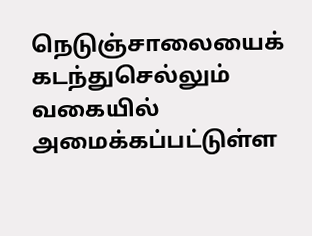நெடுஞ்சாலையைக் கடந்துசெல்லும் வகையில் அமைக்கப்பட்டுள்ள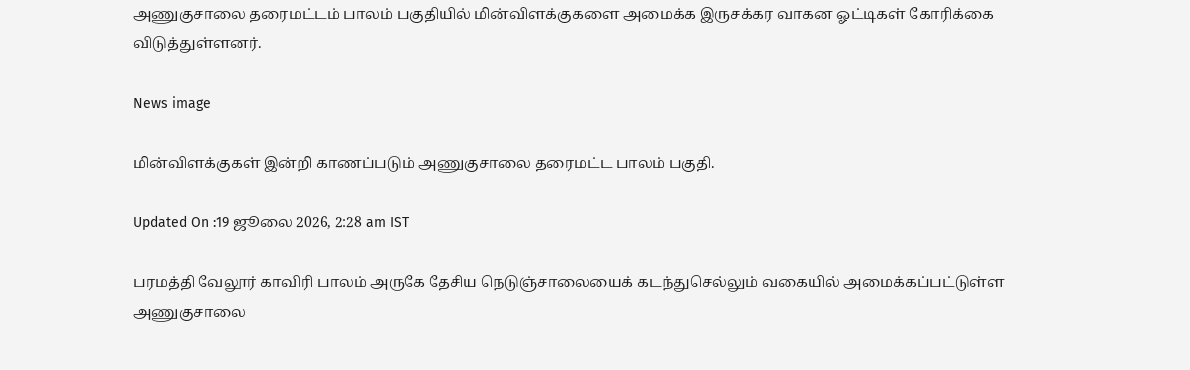அணுகுசாலை தரைமட்டம் பாலம் பகுதியில் மின்விளக்குகளை அமைக்க இருசக்கர வாகன ஓட்டிகள் கோரிக்கை விடுத்துள்ளனர்.

News image

மின்விளக்குகள் இன்றி காணப்படும் அணுகுசாலை தரைமட்ட பாலம் பகுதி.

Updated On :19 ஜூலை 2026, 2:28 am IST

பரமத்தி வேலூர் காவிரி பாலம் அருகே தேசிய நெடுஞ்சாலையைக் கடந்துசெல்லும் வகையில் அமைக்கப்பட்டுள்ள அணுகுசாலை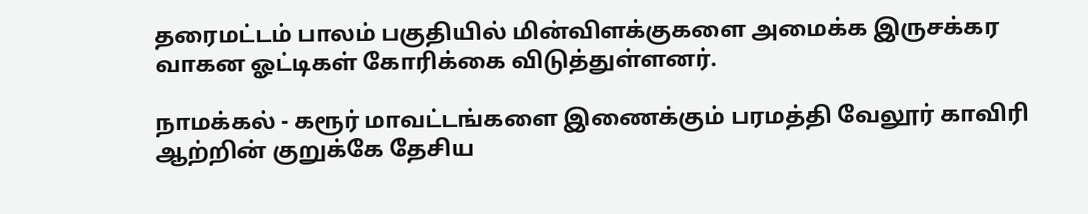தரைமட்டம் பாலம் பகுதியில் மின்விளக்குகளை அமைக்க இருசக்கர வாகன ஓட்டிகள் கோரிக்கை விடுத்துள்ளனர்.

நாமக்கல் - கரூர் மாவட்டங்களை இணைக்கும் பரமத்தி வேலூர் காவிரி ஆற்றின் குறுக்கே தேசிய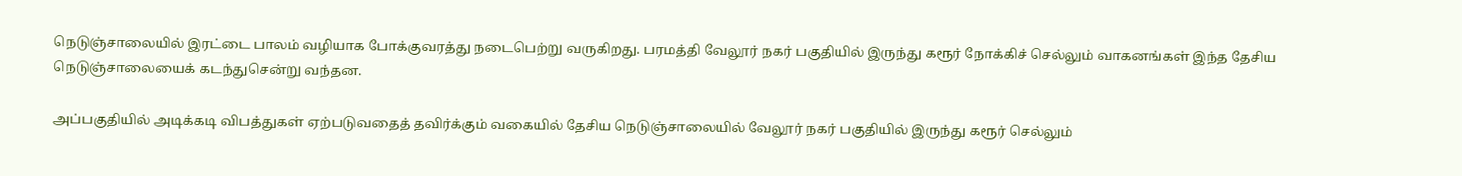நெடுஞ்சாலையில் இரட்டை பாலம் வழியாக போக்குவரத்து நடைபெற்று வருகிறது. பரமத்தி வேலூர் நகர் பகுதியில் இருந்து கரூர் நோக்கிச் செல்லும் வாகனங்கள் இந்த தேசிய நெடுஞ்சாலையைக் கடந்துசென்று வந்தன.

அப்பகுதியில் அடிக்கடி விபத்துகள் ஏற்படுவதைத் தவிர்க்கும் வகையில் தேசிய நெடுஞ்சாலையில் வேலூர் நகர் பகுதியில் இருந்து கரூர் செல்லும்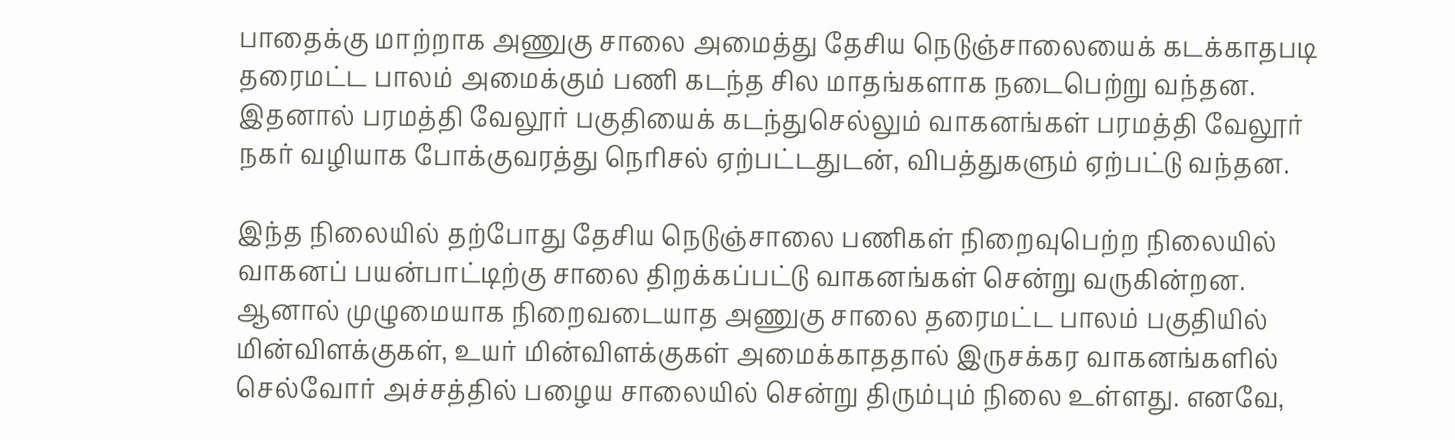பாதைக்கு மாற்றாக அணுகு சாலை அமைத்து தேசிய நெடுஞ்சாலையைக் கடக்காதபடி தரைமட்ட பாலம் அமைக்கும் பணி கடந்த சில மாதங்களாக நடைபெற்று வந்தன. இதனால் பரமத்தி வேலூர் பகுதியைக் கடந்துசெல்லும் வாகனங்கள் பரமத்தி வேலூர் நகர் வழியாக போக்குவரத்து நெரிசல் ஏற்பட்டதுடன், விபத்துகளும் ஏற்பட்டு வந்தன.

இந்த நிலையில் தற்போது தேசிய நெடுஞ்சாலை பணிகள் நிறைவுபெற்ற நிலையில் வாகனப் பயன்பாட்டிற்கு சாலை திறக்கப்பட்டு வாகனங்கள் சென்று வருகின்றன. ஆனால் முழுமையாக நிறைவடையாத அணுகு சாலை தரைமட்ட பாலம் பகுதியில் மின்விளக்குகள், உயர் மின்விளக்குகள் அமைக்காததால் இருசக்கர வாகனங்களில் செல்வோர் அச்சத்தில் பழைய சாலையில் சென்று திரும்பும் நிலை உள்ளது. எனவே,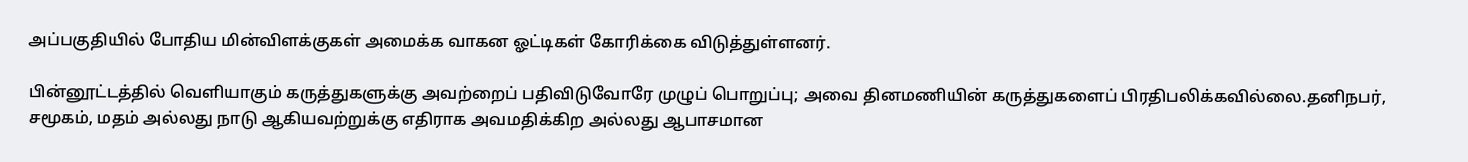அப்பகுதியில் போதிய மின்விளக்குகள் அமைக்க வாகன ஓட்டிகள் கோரிக்கை விடுத்துள்ளனர்.

பின்னூட்டத்தில் வெளியாகும் கருத்துகளுக்கு அவற்றைப் பதிவிடுவோரே முழுப் பொறுப்பு; அவை தினமணியின் கருத்துகளைப் பிரதிபலிக்கவில்லை.தனிநபர், சமூகம், மதம் அல்லது நாடு ஆகியவற்றுக்கு எதிராக அவமதிக்கிற அல்லது ஆபாசமான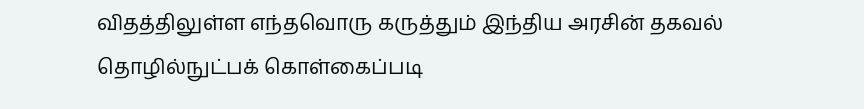விதத்திலுள்ள எந்தவொரு கருத்தும் இந்திய அரசின் தகவல் தொழில்நுட்பக் கொள்கைப்படி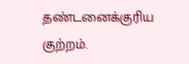தண்டனைக்குரிய குற்றம்.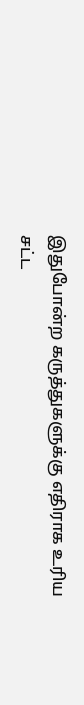இதுபோன்ற கருத்துகளுக்கு எதிராக உரிய சட்ட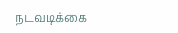நடவடிக்கை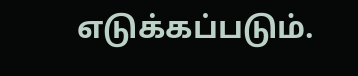எடுக்கப்படும்.